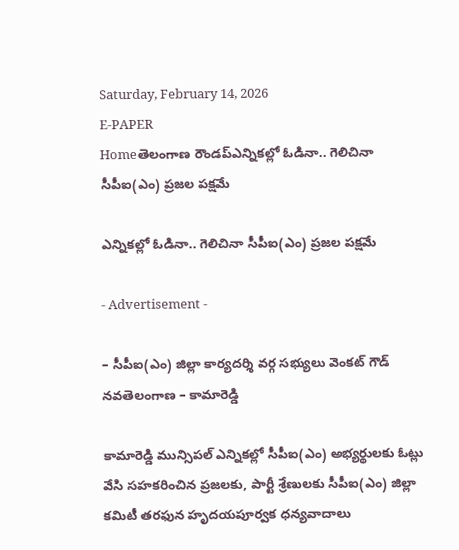Saturday, February 14, 2026
E-PAPER
Homeతెలంగాణ రౌండప్ఎన్నికల్లో ఓడినా.. గెలిచినా సీపీఐ(ఎం) ప్రజల పక్షమే

ఎన్నికల్లో ఓడినా.. గెలిచినా సీపీఐ(ఎం) ప్రజల పక్షమే

- Advertisement -

– సీపీఐ(ఎం) జిల్లా కార్యదర్శి వర్గ సభ్యులు వెంకట్ గౌడ్
నవతెలంగాణ – కామారెడ్డి

కామారెడ్డి మున్సిపల్ ఎన్నికల్లో సీపీఐ(ఎం) అభ్యర్థులకు ఓట్లు వేసి సహకరించిన ప్రజలకు, పార్టీ శ్రేణులకు సీపీఐ(ఎం) జిల్లా కమిటీ తరఫున హృదయపూర్వక ధన్యవాదాలు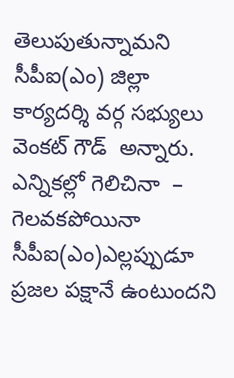తెలుపుతున్నామని సీపీఐ(ఎం) జిల్లా కార్యదర్శి వర్గ సభ్యులు వెంకట్ గౌడ్  అన్నారు. ఎన్నికల్లో గెలిచినా  –  గెలవకపోయినా సీపీఐ(ఎం)ఎల్లప్పుడూ ప్రజల పక్షానే ఉంటుందని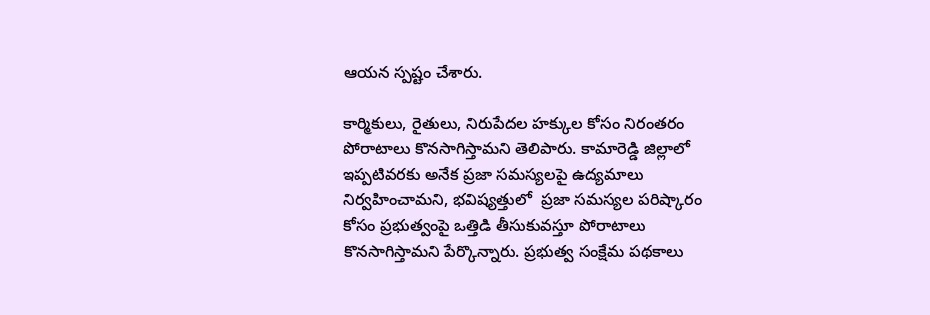ఆయన స్పష్టం చేశారు.

కార్మికులు, రైతులు, నిరుపేదల హక్కుల కోసం నిరంతరం పోరాటాలు కొనసాగిస్తామని తెలిపారు. కామారెడ్డి జిల్లాలో ఇప్పటివరకు అనేక ప్రజా సమస్యలపై ఉద్యమాలు నిర్వహించామని, భవిష్యత్తులో  ప్రజా సమస్యల పరిష్కారం కోసం ప్రభుత్వంపై ఒత్తిడి తీసుకువస్తూ పోరాటాలు కొనసాగిస్తామని పేర్కొన్నారు. ప్రభుత్వ సంక్షేమ పథకాలు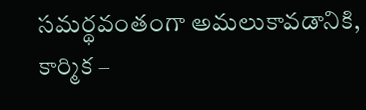సమర్థవంతంగా అమలుకావడానికి, కార్మిక –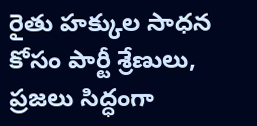రైతు హక్కుల సాధన కోసం పార్టీ శ్రేణులు, ప్రజలు సిద్ధంగా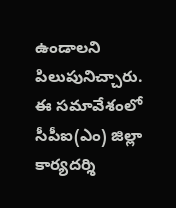ఉండాలని పిలుపునిచ్చారు. ఈ సమావేశంలో సీపీఐ(ఎం) జిల్లా కార్యదర్శి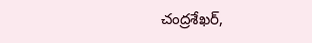చంద్రశేఖర్,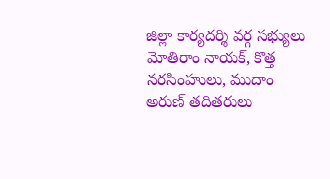జిల్లా కార్యదర్శి వర్గ సభ్యులు  మోతిరాం నాయక్, కొత్త నరసింహులు, ముదాం అరుణ్ తదితరులు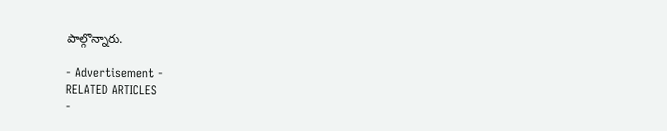పాల్గొన్నారు.

- Advertisement -
RELATED ARTICLES
-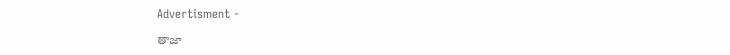Advertisment -

తాజా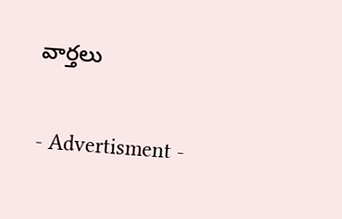వార్తలు

- Advertisment -